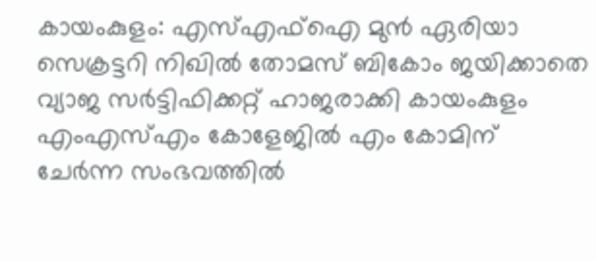കായംകുളം: എസ്എഫ്ഐ മുൻ ഏരിയാ സെക്രട്ടറി നിഖിൽ തോമസ് ബികോം ജയിക്കാതെ വ്യാജ സർട്ടിഫിക്കറ്റ് ഹാജരാക്കി കായംകുളം എംഎസ്എം കോളേജിൽ എം കോമിന് ചേർന്ന സംഭവത്തിൽ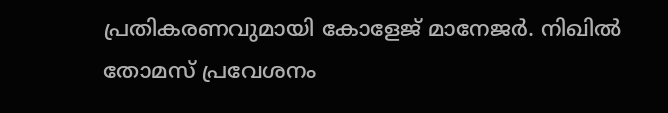പ്രതികരണവുമായി കോളേജ് മാനേജർ. നിഖിൽ തോമസ് പ്രവേശനം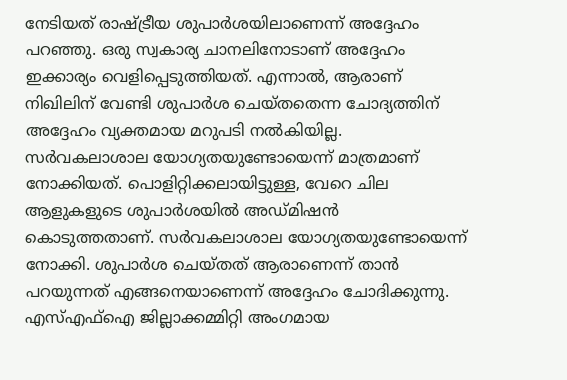നേടിയത് രാഷ്ട്രീയ ശുപാർശയിലാണെന്ന് അദ്ദേഹം പറഞ്ഞു. ഒരു സ്വകാര്യ ചാനലിനോടാണ് അദ്ദേഹം ഇക്കാര്യം വെളിപ്പെടുത്തിയത്. എന്നാൽ, ആരാണ് നിഖിലിന് വേണ്ടി ശുപാർശ ചെയ്തതെന്ന ചോദ്യത്തിന് അദ്ദേഹം വ്യക്തമായ മറുപടി നൽകിയില്ല.
സർവകലാശാല യോഗ്യതയുണ്ടോയെന്ന് മാത്രമാണ് നോക്കിയത്. പൊളിറ്റിക്കലായിട്ടുള്ള, വേറെ ചില ആളുകളുടെ ശുപാർശയിൽ അഡ്മിഷൻ കൊടുത്തതാണ്. സർവകലാശാല യോഗ്യതയുണ്ടോയെന്ന് നോക്കി. ശുപാർശ ചെയ്തത് ആരാണെന്ന് താൻ പറയുന്നത് എങ്ങനെയാണെന്ന് അദ്ദേഹം ചോദിക്കുന്നു.
എസ്എഫ്ഐ ജില്ലാക്കമ്മിറ്റി അംഗമായ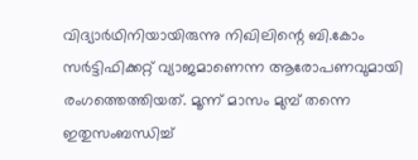വിദ്യാർഥിനിയായിരുന്നു നിഖിലിന്റെ ബി.കോം സർട്ടിഫിക്കറ്റ് വ്യാജമാണെന്ന ആരോപണവുമായി രംഗത്തെത്തിയത്. മൂന്ന് മാസം മുമ്പ് തന്നെ ഇതുസംബന്ധിച്ച്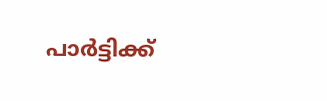പാർട്ടിക്ക്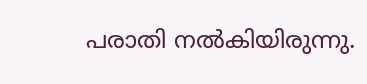പരാതി നൽകിയിരുന്നു.